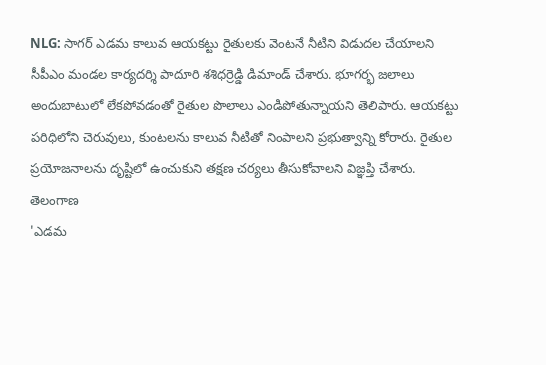NLG: సాగర్ ఎడమ కాలువ ఆయకట్టు రైతులకు వెంటనే నీటిని విడుదల చేయాలని సీపీఎం మండల కార్యదర్శి పాదూరి శశిధర్రెడ్డి డిమాండ్ చేశారు. భూగర్భ జలాలు అందుబాటులో లేకపోవడంతో రైతుల పొలాలు ఎండిపోతున్నాయని తెలిపారు. ఆయకట్టు పరిధిలోని చెరువులు, కుంటలను కాలువ నీటితో నింపాలని ప్రభుత్వాన్ని కోరారు. రైతుల ప్రయోజనాలను దృష్టిలో ఉంచుకుని తక్షణ చర్యలు తీసుకోవాలని విజ్ఞప్తి చేశారు.
తెలంగాణ
'ఎడమ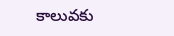కాలువకు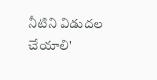నీటిని విడుదల చేయాలి'